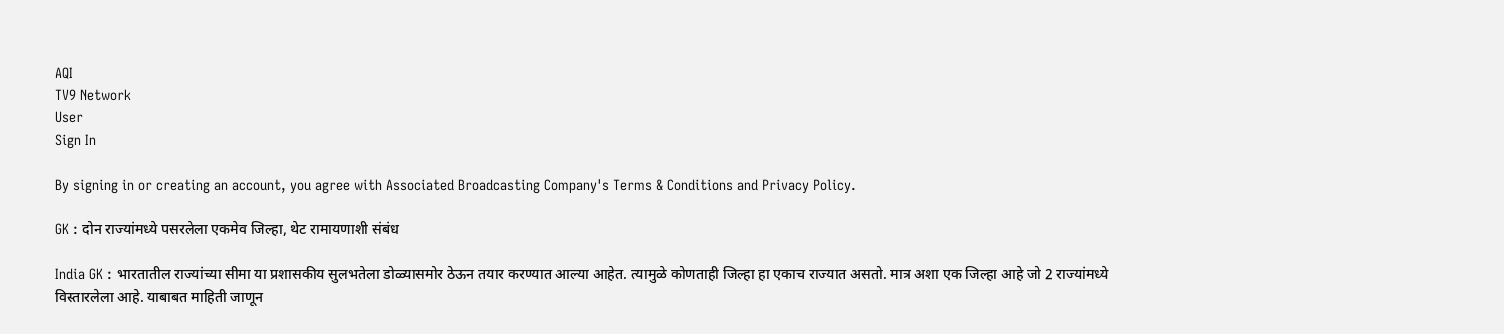AQI
TV9 Network
User
Sign In

By signing in or creating an account, you agree with Associated Broadcasting Company's Terms & Conditions and Privacy Policy.

GK : दोन राज्यांमध्ये पसरलेला एकमेव जिल्हा, थेट रामायणाशी संबंध

India GK : भारतातील राज्यांच्या सीमा या प्रशासकीय सुलभतेला डोळ्यासमोर ठेऊन तयार करण्यात आल्या आहेत. त्यामुळे कोणताही जिल्हा हा एकाच राज्यात असतो. मात्र अशा एक जिल्हा आहे जो 2 राज्यांमध्ये विस्तारलेला आहे. याबाबत माहिती जाणून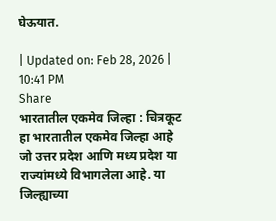घेऊयात.

| Updated on: Feb 28, 2026 | 10:41 PM
Share
भारतातील एकमेव जिल्हा : चित्रकूट हा भारतातील एकमेव जिल्हा आहे जो उत्तर प्रदेश आणि मध्य प्रदेश या राज्यांमध्ये विभागलेला आहे. या जिल्ह्याच्या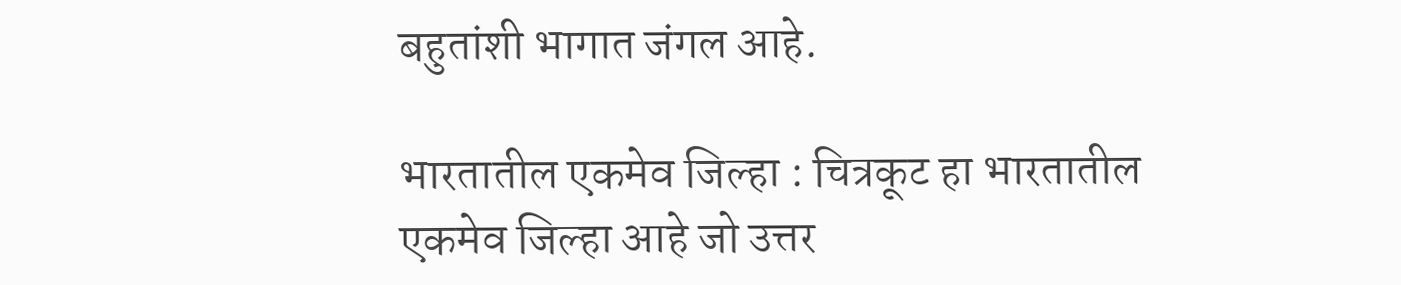बहुतांशी भागात जंगल आहे.

भारतातील एकमेव जिल्हा : चित्रकूट हा भारतातील एकमेव जिल्हा आहे जो उत्तर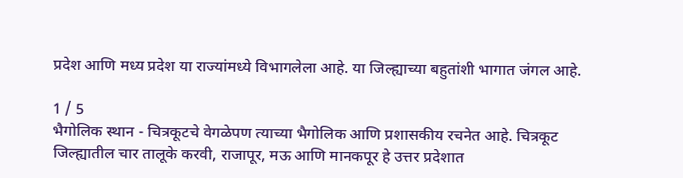प्रदेश आणि मध्य प्रदेश या राज्यांमध्ये विभागलेला आहे. या जिल्ह्याच्या बहुतांशी भागात जंगल आहे.

1 / 5
भैगोलिक स्थान - चित्रकूटचे वेगळेपण त्याच्या भैगोलिक आणि प्रशासकीय रचनेत आहे. चित्रकूट जिल्ह्यातील चार तालूके करवी, राजापूर, मऊ आणि मानकपूर हे उत्तर प्रदेशात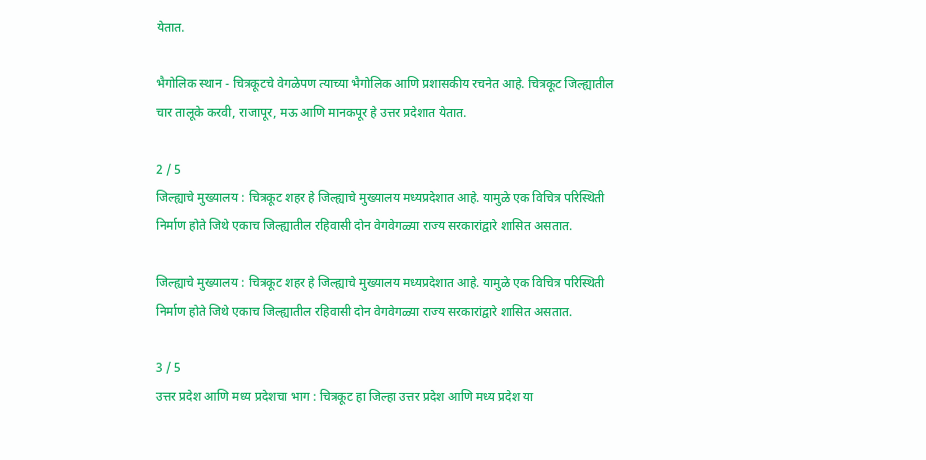येतात.

भैगोलिक स्थान - चित्रकूटचे वेगळेपण त्याच्या भैगोलिक आणि प्रशासकीय रचनेत आहे. चित्रकूट जिल्ह्यातील चार तालूके करवी, राजापूर, मऊ आणि मानकपूर हे उत्तर प्रदेशात येतात.

2 / 5
जिल्ह्याचे मुख्यालय : चित्रकूट शहर हे जिल्ह्याचे मुख्यालय मध्यप्रदेशात आहे. यामुळे एक विचित्र परिस्थिती निर्माण होते जिथे एकाच जिल्ह्यातील रहिवासी दोन वेगवेगळ्या राज्य सरकारांद्वारे शासित असतात.

जिल्ह्याचे मुख्यालय : चित्रकूट शहर हे जिल्ह्याचे मुख्यालय मध्यप्रदेशात आहे. यामुळे एक विचित्र परिस्थिती निर्माण होते जिथे एकाच जिल्ह्यातील रहिवासी दोन वेगवेगळ्या राज्य सरकारांद्वारे शासित असतात.

3 / 5
उत्तर प्रदेश आणि मध्य प्रदेशचा भाग : चित्रकूट हा जिल्हा उत्तर प्रदेश आणि मध्य प्रदेश या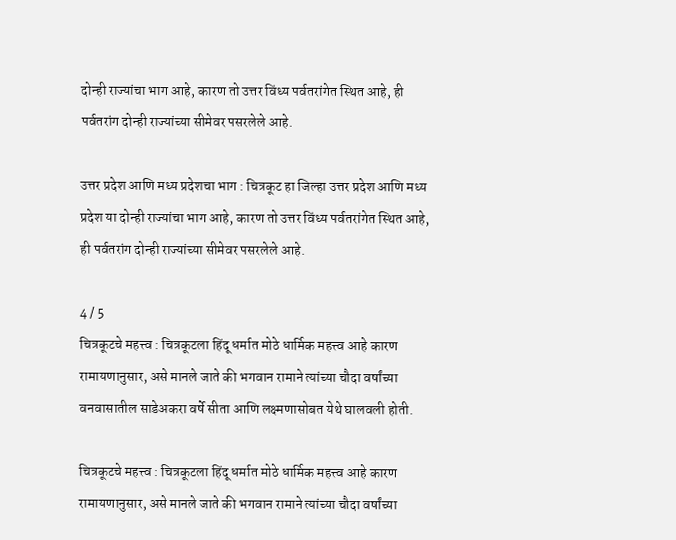दोन्ही राज्यांचा भाग आहे, कारण तो उत्तर विंध्य पर्वतरांगेत स्थित आहे, ही पर्वतरांग दोन्ही राज्यांच्या सीमेवर पसरलेले आहे.

उत्तर प्रदेश आणि मध्य प्रदेशचा भाग : चित्रकूट हा जिल्हा उत्तर प्रदेश आणि मध्य प्रदेश या दोन्ही राज्यांचा भाग आहे, कारण तो उत्तर विंध्य पर्वतरांगेत स्थित आहे, ही पर्वतरांग दोन्ही राज्यांच्या सीमेवर पसरलेले आहे.

4 / 5
चित्रकूटचे महत्त्व : चित्रकूटला हिंदू धर्मात मोठे धार्मिक महत्त्व आहे कारण रामायणानुसार, असे मानले जाते की भगवान रामाने त्यांच्या चौदा वर्षांच्या वनवासातील साडेअकरा वर्षे सीता आणि लक्ष्मणासोबत येथे घालवली होती.

चित्रकूटचे महत्त्व : चित्रकूटला हिंदू धर्मात मोठे धार्मिक महत्त्व आहे कारण रामायणानुसार, असे मानले जाते की भगवान रामाने त्यांच्या चौदा वर्षांच्या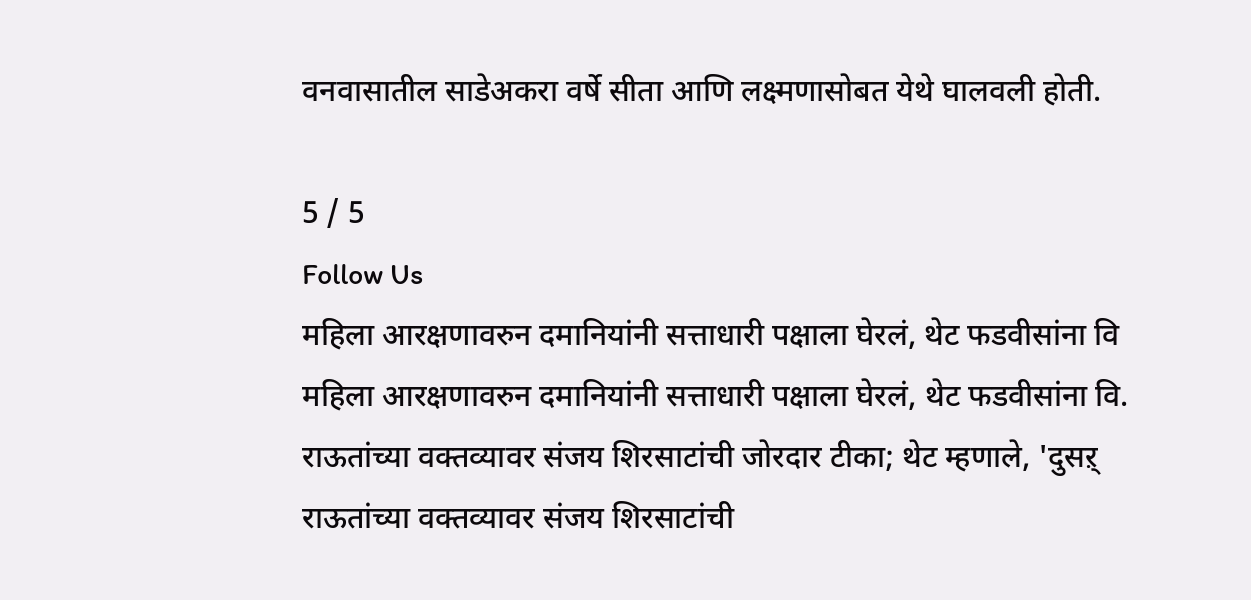वनवासातील साडेअकरा वर्षे सीता आणि लक्ष्मणासोबत येथे घालवली होती.

5 / 5
Follow Us
महिला आरक्षणावरुन दमानियांनी सत्ताधारी पक्षाला घेरलं, थेट फडवीसांना वि
महिला आरक्षणावरुन दमानियांनी सत्ताधारी पक्षाला घेरलं, थेट फडवीसांना वि.
राऊतांच्या वक्तव्यावर संजय शिरसाटांची जोरदार टीका; थेट म्हणाले, 'दुसऱ्
राऊतांच्या वक्तव्यावर संजय शिरसाटांची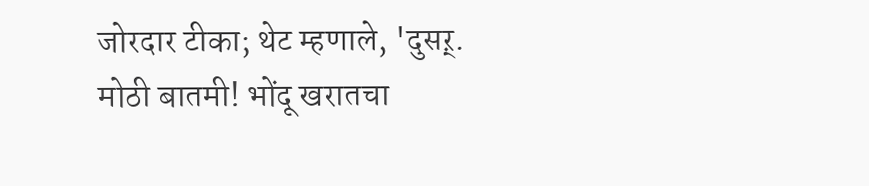जोरदार टीका; थेट म्हणाले, 'दुसऱ्.
मोठी बातमी! भोंदू खरातचा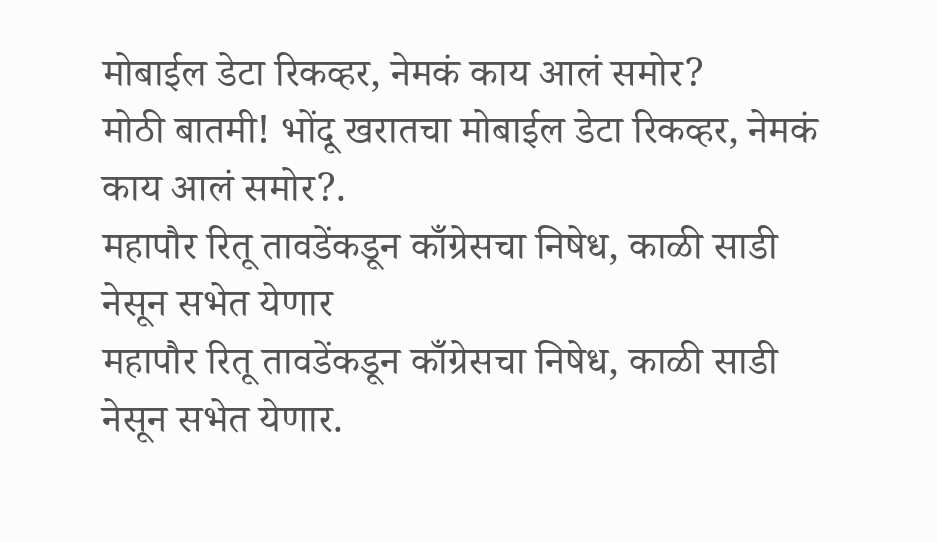मोबाईल डेटा रिकव्हर, नेमकं काय आलं समोर?
मोठी बातमी! भोंदू खरातचा मोबाईल डेटा रिकव्हर, नेमकं काय आलं समोर?.
महापौर रितू तावडेंकडून काँग्रेसचा निषेध, काळी साडी नेसून सभेत येणार
महापौर रितू तावडेंकडून काँग्रेसचा निषेध, काळी साडी नेसून सभेत येणार.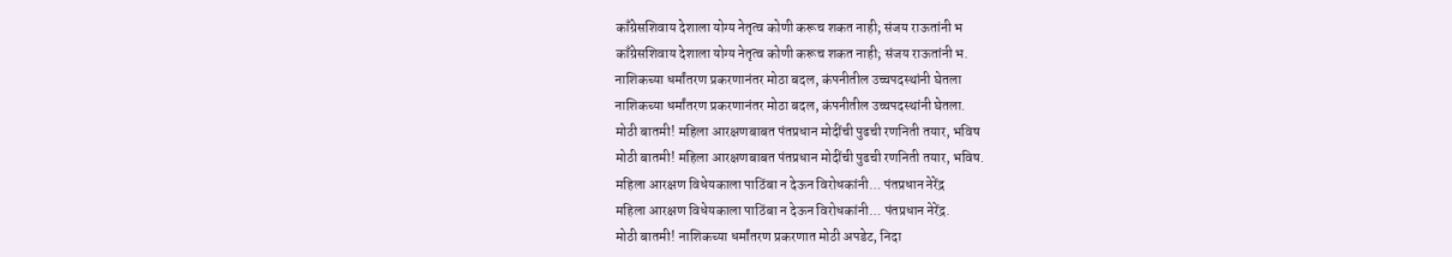काँग्रेसशिवाय देशाला योग्य नेतृत्व कोणी करूच शकत नाही; संजय राऊतांनी भ
काँग्रेसशिवाय देशाला योग्य नेतृत्व कोणी करूच शकत नाही; संजय राऊतांनी भ.
नाशिकच्या धर्मांतरण प्रकरणानंतर मोठा बदल, कंपनीतील उच्चपदस्थांनी घेतला
नाशिकच्या धर्मांतरण प्रकरणानंतर मोठा बदल, कंपनीतील उच्चपदस्थांनी घेतला.
मोठी बातमी! महिला आरक्षणबाबत पंतप्रधान मोदींची पुढची रणनिती तयार, भविष
मोठी बातमी! महिला आरक्षणबाबत पंतप्रधान मोदींची पुढची रणनिती तयार, भविष.
महिला आरक्षण विधेयकाला पाठिंबा न देऊन विरोधकांनी... पंतप्रधान नेरेंद्र
महिला आरक्षण विधेयकाला पाठिंबा न देऊन विरोधकांनी... पंतप्रधान नेरेंद्र.
मोठी बातमी! नाशिकच्या धर्मांतरण प्रकरणात मोठी अपडेट, निदा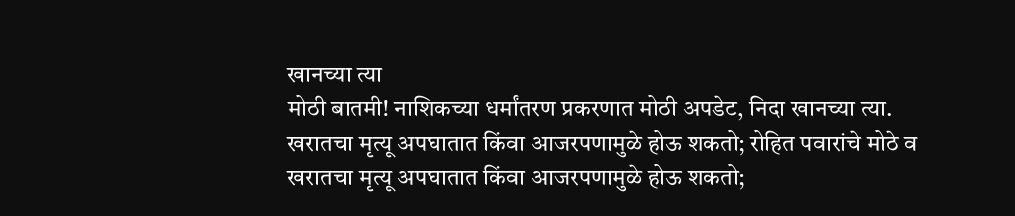खानच्या त्या
मोठी बातमी! नाशिकच्या धर्मांतरण प्रकरणात मोठी अपडेट, निदा खानच्या त्या.
खरातचा मृत्यू अपघातात किंवा आजरपणामुळे होऊ शकतो; रोहित पवारांचे मोठे व
खरातचा मृत्यू अपघातात किंवा आजरपणामुळे होऊ शकतो;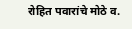रोहित पवारांचे मोठे व.